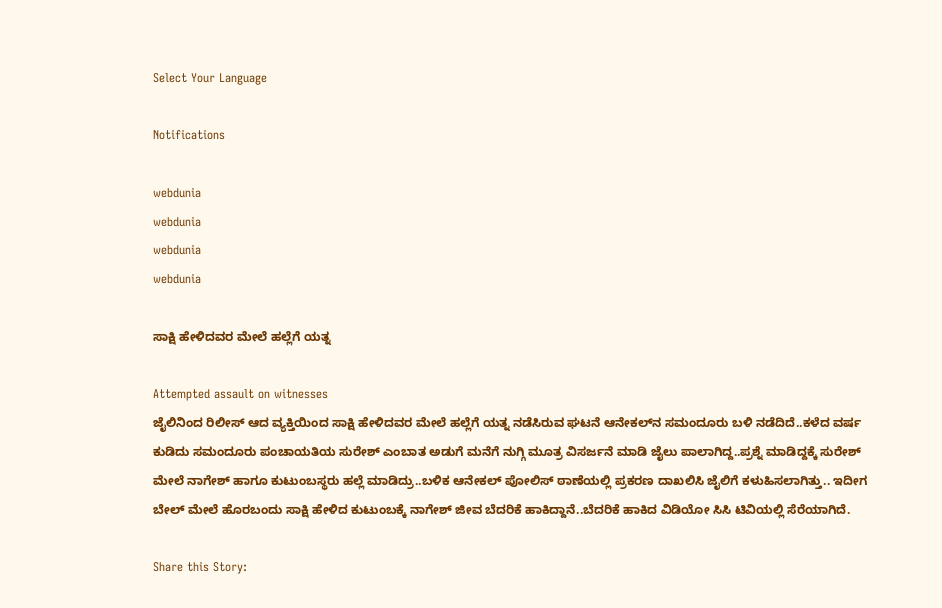Select Your Language

Notifications

webdunia
webdunia
webdunia
webdunia

ಸಾಕ್ಷಿ‌ ಹೇಳಿದವರ ಮೇಲೆ ಹಲ್ಲೆಗೆ ಯತ್ನ

Attempted assault on witnesses
ಜೈಲಿನಿಂದ ರಿಲೀಸ್‌ ಆದ ವ್ಯಕ್ತಿಯಿಂದ ಸಾಕ್ಷಿ ಹೇಳಿದವರ ಮೇಲೆ ಹಲ್ಲೆಗೆ ಯತ್ನ ನಡೆಸಿರುವ ಘಟನೆ ಆನೇಕಲ್‌ನ ಸಮಂದೂರು ಬಳಿ ನಡೆದಿದೆ..ಕಳೆದ ವರ್ಷ ಕುಡಿದು ಸಮಂದೂರು ಪಂಚಾಯತಿಯ ಸುರೇಶ್‌ ಎಂಬಾತ ಅಡುಗೆ ಮನೆಗೆ ನುಗ್ಗಿ ಮೂತ್ರ ವಿಸರ್ಜನೆ ಮಾಡಿ ಜೈಲು ಪಾಲಾಗಿದ್ದ..ಪ್ರಶ್ನೆ ಮಾಡಿದ್ದಕ್ಕೆ ಸುರೇಶ್  ಮೇಲೆ ನಾಗೇಶ್ ಹಾಗೂ ಕುಟುಂಬಸ್ಥರು ಹಲ್ಲೆ ಮಾಡಿದ್ರು..ಬಳಿಕ ಆನೇಕಲ್ ಪೋಲಿಸ್ ಠಾಣೆಯಲ್ಲಿ ಪ್ರಕರಣ ದಾಖಲಿಸಿ ಜೈಲಿಗೆ ಕಳುಹಿಸಲಾಗಿತ್ತು.. ಇದೀಗ ಬೇಲ್‌ ಮೇಲೆ ಹೊರಬಂದು ಸಾಕ್ಷಿ ಹೇಳಿದ ಕುಟುಂಬಕ್ಕೆ ನಾಗೇಶ್‌ ಜೀವ ಬೆದರಿಕೆ ಹಾಕಿದ್ದಾನೆ..ಬೆದರಿಕೆ ಹಾಕಿದ ವಿಡಿಯೋ ಸಿಸಿ ಟಿವಿಯಲ್ಲಿ ಸೆರೆಯಾಗಿದೆ.

Share this Story: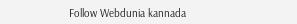Follow Webdunia kannada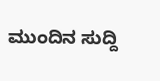ಮುಂದಿನ ಸುದ್ದಿ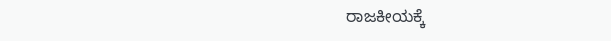ರಾಜಕೀಯಕ್ಕೆ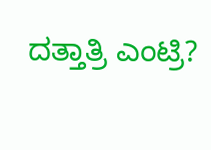ದತ್ತಾತ್ರಿ ಎಂಟ್ರಿ?